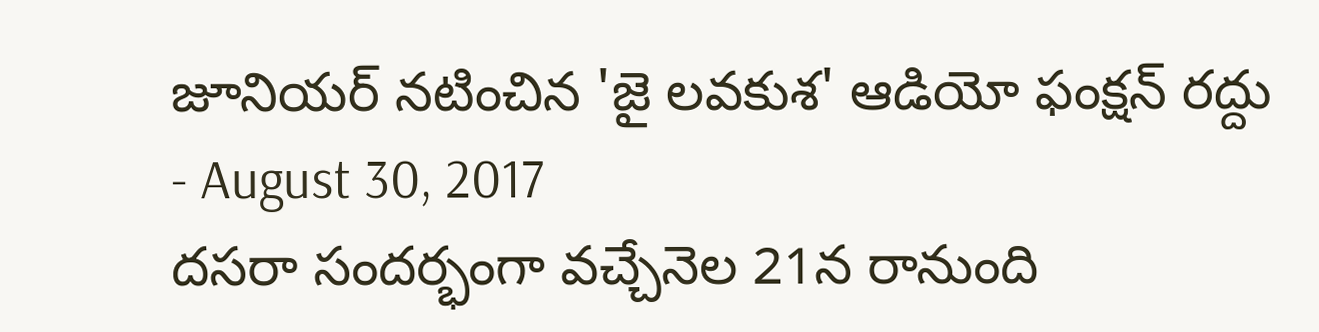జూనియర్ నటించిన 'జై లవకుశ' ఆడియో ఫంక్షన్ రద్దు
- August 30, 2017
దసరా సందర్భంగా వచ్చేనెల 21న రానుంది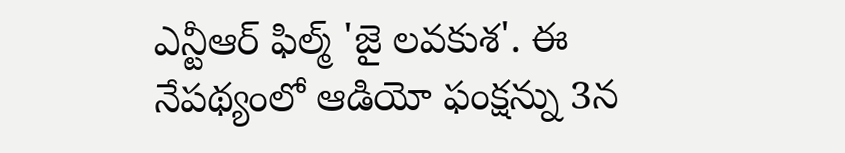ఎన్టీఆర్ ఫిల్మ్ 'జై లవకుశ'. ఈ నేపథ్యంలో ఆడియో ఫంక్షన్ను 3న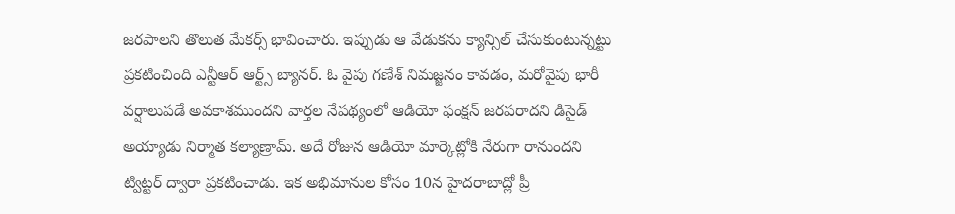జరపాలని తొలుత మేకర్స్ భావించారు. ఇప్పుడు ఆ వేడుకను క్యాన్సిల్ చేసుకుంటున్నట్టు ప్రకటించింది ఎన్టీఆర్ ఆర్ట్స్ బ్యానర్. ఓ వైపు గణేశ్ నిమజ్జనం కావడం, మరోవైపు భారీ వర్షాలుపడే అవకాశముందని వార్తల నేపథ్యంలో ఆడియో ఫంక్షన్ జరపరాదని డిసైడ్ అయ్యాడు నిర్మాత కల్యాణ్రామ్. అదే రోజున ఆడియో మార్కెట్లోకి నేరుగా రానుందని ట్విట్టర్ ద్వారా ప్రకటించాడు. ఇక అభిమానుల కోసం 10న హైదరాబాద్లో ప్రీ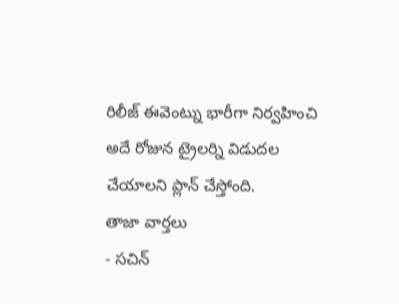రిలీజ్ ఈవెంట్ను భారీగా నిర్వహించి అదే రోజున ట్రైలర్ని విడుదల చేయాలని ప్లాన్ చేస్తోంది.
తాజా వార్తలు
- సచిన్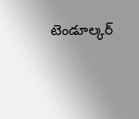టెండూల్కర్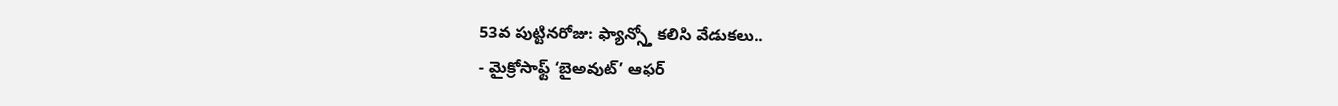53వ పుట్టినరోజు: ఫ్యాన్స్తో కలిసి వేడుకలు..
- మైక్రోసాఫ్ట్ ‘బైఅవుట్’ ఆఫర్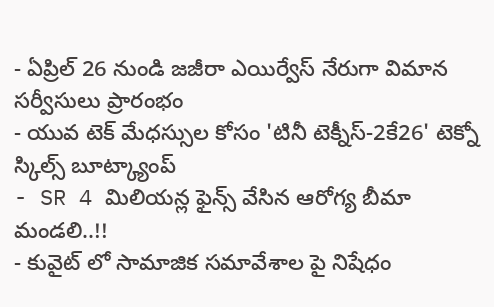- ఏప్రిల్ 26 నుండి జజీరా ఎయిర్వేస్ నేరుగా విమాన సర్వీసులు ప్రారంభం
- యువ టెక్ మేధస్సుల కోసం 'టినీ టెక్నీస్-2కే26' టెక్నో స్కిల్స్ బూట్క్యాంప్
- SR 4 మిలియన్ల ఫైన్స్ వేసిన ఆరోగ్య బీమా మండలి..!!
- కువైట్ లో సామాజిక సమావేశాల పై నిషేధం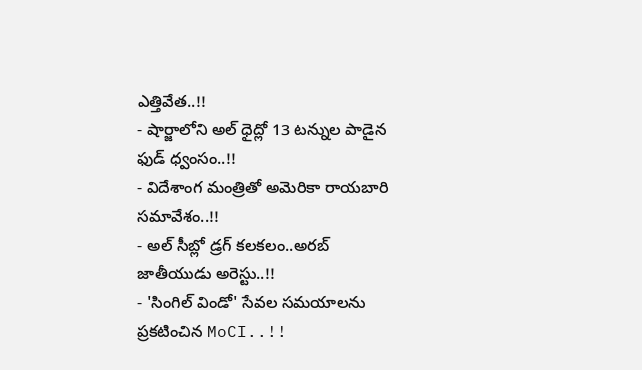ఎత్తివేత..!!
- షార్జాలోని అల్ ధైద్లో 13 టన్నుల పాడైన ఫుడ్ ధ్వంసం..!!
- విదేశాంగ మంత్రితో అమెరికా రాయబారి సమావేశం..!!
- అల్ సీబ్లో డ్రగ్ కలకలం..అరబ్ జాతీయుడు అరెస్టు..!!
- 'సింగిల్ విండో' సేవల సమయాలను ప్రకటించిన MoCI..!!